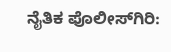ನೈತಿಕ ಪೊಲೀಸ್‌ಗಿರಿ: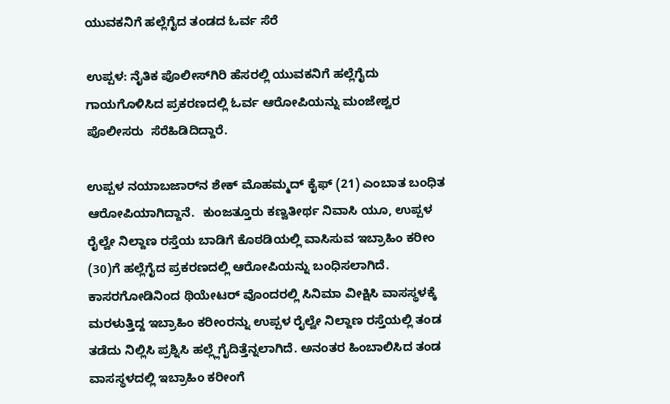ಯುವಕನಿಗೆ ಹಲ್ಲೆಗೈದ ತಂಡದ ಓರ್ವ ಸೆರೆ

ಉಪ್ಪಳ: ನೈತಿಕ ಪೊಲೀಸ್‌ಗಿರಿ ಹೆಸರಲ್ಲಿ ಯುವಕನಿಗೆ ಹಲ್ಲೆಗೈದು ಗಾಯಗೊಳಿಸಿದ ಪ್ರಕರಣದಲ್ಲಿ ಓರ್ವ ಆರೋಪಿಯನ್ನು ಮಂಜೇಶ್ವರ ಪೊಲೀಸರು  ಸೆರೆಹಿಡಿದಿದ್ದಾರೆ.

ಉಪ್ಪಳ ನಯಾಬಜಾರ್‌ನ ಶೇಕ್ ಮೊಹಮ್ಮದ್ ಕೈಫ್ (21) ಎಂಬಾತ ಬಂಧಿತ ಆರೋಪಿಯಾಗಿದ್ದಾನೆ.  ಕುಂಜತ್ತೂರು ಕಣ್ವತೀರ್ಥ ನಿವಾಸಿ ಯೂ, ಉಪ್ಪಳ ರೈಲ್ವೇ ನಿಲ್ದಾಣ ರಸ್ತೆಯ ಬಾಡಿಗೆ ಕೊಠಡಿಯಲ್ಲಿ ವಾಸಿಸುವ ಇಬ್ರಾಹಿಂ ಕರೀಂ (30)ಗೆ ಹಲ್ಲೆಗೈದ ಪ್ರಕರಣದಲ್ಲಿ ಆರೋಪಿಯನ್ನು ಬಂಧಿಸಲಾಗಿದೆ. ಕಾಸರಗೋಡಿನಿಂದ ಥಿಯೇಟರ್ ವೊಂದರಲ್ಲಿ ಸಿನಿಮಾ ವೀಕ್ಷಿಸಿ ವಾಸಸ್ಥಳಕ್ಕೆ ಮರಳುತ್ತಿದ್ದ ಇಬ್ರಾಹಿಂ ಕರೀಂರನ್ನು ಉಪ್ಪಳ ರೈಲ್ವೇ ನಿಲ್ದಾಣ ರಸ್ತೆಯಲ್ಲಿ ತಂಡ ತಡೆದು ನಿಲ್ಲಿಸಿ ಪ್ರಶ್ನಿಸಿ ಹಲ್ಲ್ಲೆಗೈದಿತ್ತೆನ್ನಲಾಗಿದೆ. ಅನಂತರ ಹಿಂಬಾಲಿಸಿದ ತಂಡ ವಾಸಸ್ಥಳದಲ್ಲಿ ಇಬ್ರಾಹಿಂ ಕರೀಂಗೆ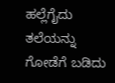ಹಲ್ಲೆಗೈದು ತಲೆಯನ್ನು ಗೋಡೆಗೆ ಬಡಿದು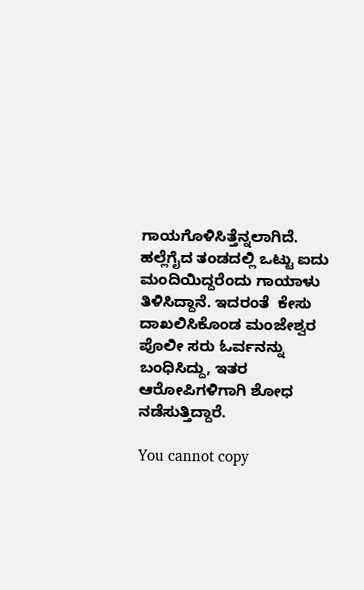ಗಾಯಗೊಳಿಸಿತ್ತೆನ್ನಲಾಗಿದೆ. ಹಲ್ಲೆಗೈದ ತಂಡದಲ್ಲಿ ಒಟ್ಟು ಐದು ಮಂದಿಯಿದ್ದರೆಂದು ಗಾಯಾಳು ತಿಳಿಸಿದ್ದಾನೆ. ಇದರಂತೆ  ಕೇಸು ದಾಖಲಿಸಿಕೊಂಡ ಮಂಜೇಶ್ವರ ಪೊಲೀ ಸರು ಓರ್ವನನ್ನು ಬಂಧಿಸಿದ್ದು, ಇತರ ಆರೋಪಿಗಳಿಗಾಗಿ ಶೋಧ ನಡೆಸುತ್ತಿದ್ದಾರೆ.

You cannot copy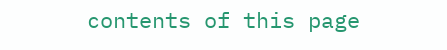contents of this page